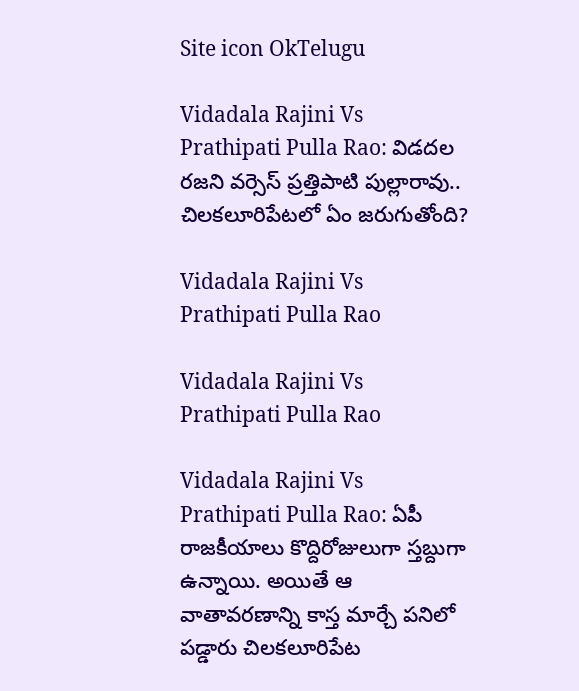Site icon OkTelugu

Vidadala Rajini Vs Prathipati Pulla Rao: విడదల రజని వర్సెస్ ప్రత్తిపాటి పుల్లారావు.. చిలకలూరిపేటలో ఏం జరుగుతోంది?

Vidadala Rajini Vs Prathipati Pulla Rao

Vidadala Rajini Vs Prathipati Pulla Rao

Vidadala Rajini Vs Prathipati Pulla Rao: ఏపీ రాజకీయాలు కొద్దిరోజులుగా స్తబ్దుగా ఉన్నాయి. అయితే ఆ వాతావరణాన్ని కాస్త మార్చే పనిలో పడ్డారు చిలకలూరిపేట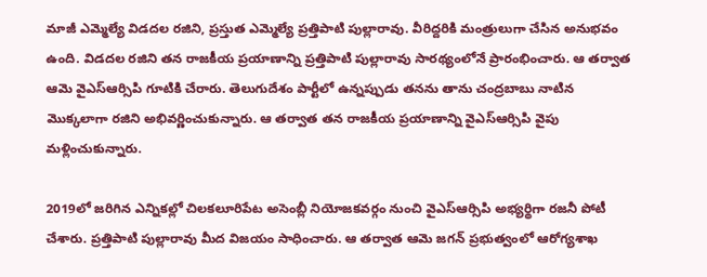మాజీ ఎమ్మెల్యే విడదల రజిని, ప్రస్తుత ఎమ్మెల్యే ప్రత్తిపాటి పుల్లారావు. వీరిద్దరికి మంత్రులుగా చేసిన అనుభవం ఉంది. విడదల రజిని తన రాజకీయ ప్రయాణాన్ని ప్రత్తిపాటి పుల్లారావు సారథ్యంలోనే ప్రారంభించారు. ఆ తర్వాత ఆమె వైఎస్ఆర్సిపి గూటికి చేరారు. తెలుగుదేశం పార్టీలో ఉన్నప్పుడు తనను తాను చంద్రబాబు నాటిన మొక్కలాగా రజిని అభివర్ణించుకున్నారు. ఆ తర్వాత తన రాజకీయ ప్రయాణాన్ని వైఎస్ఆర్సిపి వైపు మళ్లించుకున్నారు.

2019లో జరిగిన ఎన్నికల్లో చిలకలూరిపేట అసెంబ్లీ నియోజకవర్గం నుంచి వైఎస్ఆర్సిపి అభ్యర్థిగా రజనీ పోటీ చేశారు. ప్రత్తిపాటి పుల్లారావు మీద విజయం సాధించారు. ఆ తర్వాత ఆమె జగన్ ప్రభుత్వంలో ఆరోగ్యశాఖ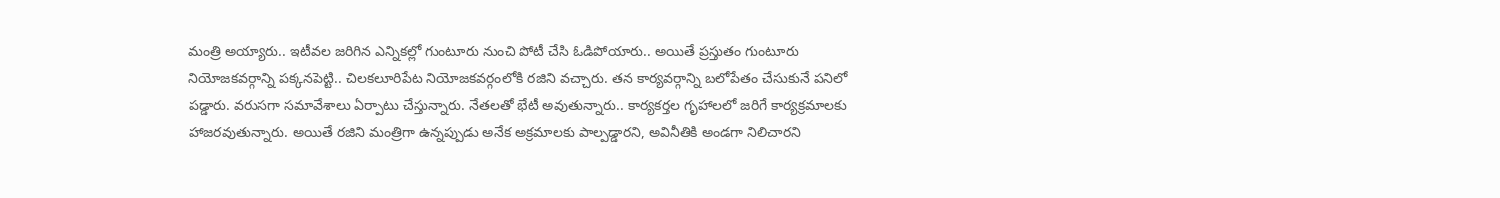మంత్రి అయ్యారు.. ఇటీవల జరిగిన ఎన్నికల్లో గుంటూరు నుంచి పోటీ చేసి ఓడిపోయారు.. అయితే ప్రస్తుతం గుంటూరు నియోజకవర్గాన్ని పక్కనపెట్టి.. చిలకలూరిపేట నియోజకవర్గంలోకి రజిని వచ్చారు. తన కార్యవర్గాన్ని బలోపేతం చేసుకునే పనిలో పడ్డారు. వరుసగా సమావేశాలు ఏర్పాటు చేస్తున్నారు. నేతలతో భేటీ అవుతున్నారు.. కార్యకర్తల గృహాలలో జరిగే కార్యక్రమాలకు హాజరవుతున్నారు. అయితే రజిని మంత్రిగా ఉన్నప్పుడు అనేక అక్రమాలకు పాల్పడ్డారని, అవినీతికి అండగా నిలిచారని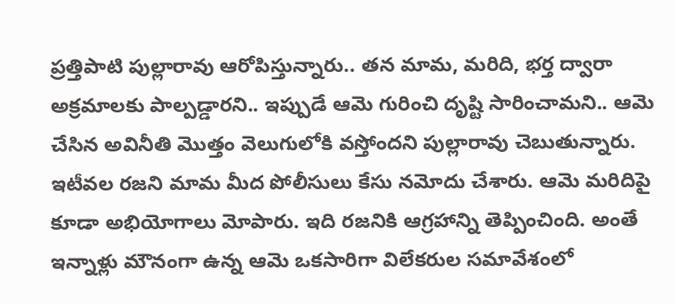ప్రత్తిపాటి పుల్లారావు ఆరోపిస్తున్నారు.. తన మామ, మరిది, భర్త ద్వారా అక్రమాలకు పాల్పడ్డారని.. ఇప్పుడే ఆమె గురించి దృష్టి సారించామని.. ఆమె చేసిన అవినీతి మొత్తం వెలుగులోకి వస్తోందని పుల్లారావు చెబుతున్నారు. ఇటీవల రజని మామ మీద పోలీసులు కేసు నమోదు చేశారు. ఆమె మరిదిపై కూడా అభియోగాలు మోపారు. ఇది రజనికి ఆగ్రహాన్ని తెప్పించింది. అంతే ఇన్నాళ్లు మౌనంగా ఉన్న ఆమె ఒకసారిగా విలేకరుల సమావేశంలో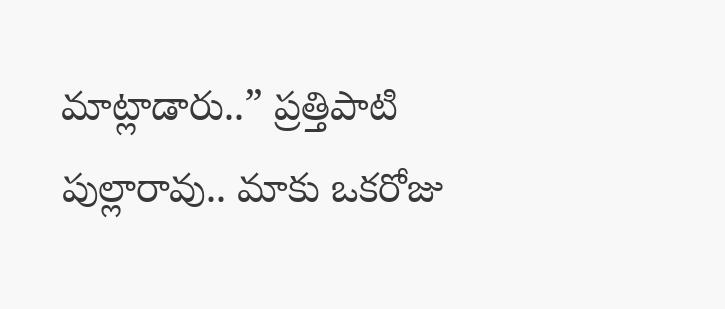మాట్లాడారు..” ప్రత్తిపాటి పుల్లారావు.. మాకు ఒకరోజు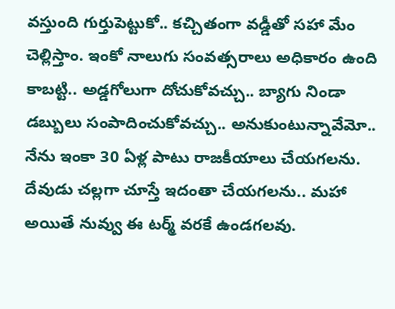వస్తుంది గుర్తుపెట్టుకో.. కచ్చితంగా వడ్డీతో సహా మేం చెల్లిస్తాం. ఇంకో నాలుగు సంవత్సరాలు అధికారం ఉంది కాబట్టి.. అడ్డగోలుగా దోచుకోవచ్చు.. బ్యాగు నిండా డబ్బులు సంపాదించుకోవచ్చు.. అనుకుంటున్నావేమో.. నేను ఇంకా 30 ఏళ్ల పాటు రాజకీయాలు చేయగలను. దేవుడు చల్లగా చూస్తే ఇదంతా చేయగలను.. మహా అయితే నువ్వు ఈ టర్మ్ వరకే ఉండగలవు.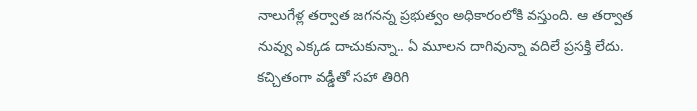నాలుగేళ్ల తర్వాత జగనన్న ప్రభుత్వం అధికారంలోకి వస్తుంది. ఆ తర్వాత నువ్వు ఎక్కడ దాచుకున్నా.. ఏ మూలన దాగివున్నా వదిలే ప్రసక్తి లేదు. కచ్చితంగా వడ్డీతో సహా తిరిగి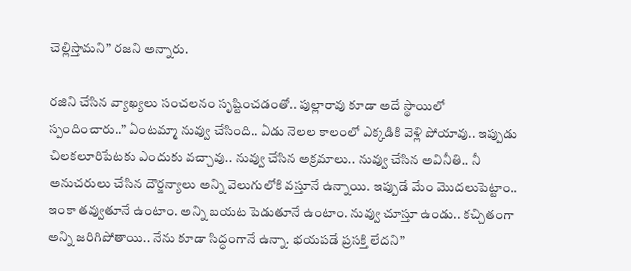చెల్లిస్తామని” రజని అన్నారు.

రజిని చేసిన వ్యాఖ్యలు సంచలనం సృష్టించడంతో.. పుల్లారావు కూడా అదే స్థాయిలో స్పందించారు..” ఏంటమ్మా నువ్వు చేసింది.. ఏడు నెలల కాలంలో ఎక్కడికి వెళ్లి పోయావు.. ఇప్పుడు చిలకలూరిపేటకు ఎందుకు వచ్చావు.. నువ్వు చేసిన అక్రమాలు.. నువ్వు చేసిన అవినీతి.. నీ అనుచరులు చేసిన దౌర్జన్యాలు అన్ని వెలుగులోకి వస్తూనే ఉన్నాయి. ఇప్పుడే మేం మొదలుపెట్టాం.. ఇంకా తవ్వుతూనే ఉంటాం. అన్ని బయట పెడుతూనే ఉంటాం. నువ్వు చూస్తూ ఉండు.. కచ్చితంగా అన్ని జరిగిపోతాయి.. నేను కూడా సిద్ధంగానే ఉన్నా. భయపడే ప్రసక్తి లేదని”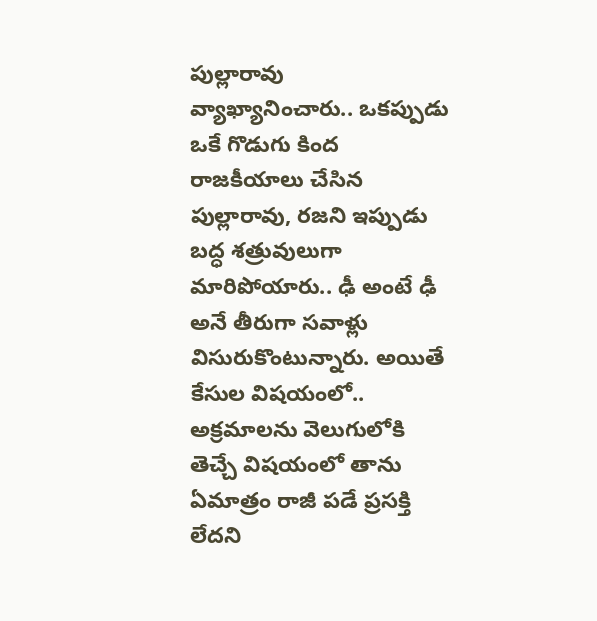పుల్లారావు వ్యాఖ్యానించారు.. ఒకప్పుడు ఒకే గొడుగు కింద రాజకీయాలు చేసిన పుల్లారావు, రజని ఇప్పుడు బద్ధ శత్రువులుగా మారిపోయారు.. ఢీ అంటే ఢీ అనే తీరుగా సవాళ్లు విసురుకొంటున్నారు. అయితే కేసుల విషయంలో.. అక్రమాలను వెలుగులోకి తెచ్చే విషయంలో తాను ఏమాత్రం రాజీ పడే ప్రసక్తి లేదని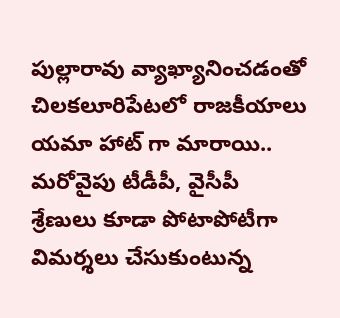పుల్లారావు వ్యాఖ్యానించడంతో చిలకలూరిపేటలో రాజకీయాలు యమా హాట్ గా మారాయి.. మరోవైపు టీడీపీ, వైసీపీ శ్రేణులు కూడా పోటాపోటీగా విమర్శలు చేసుకుంటున్న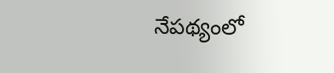నేపథ్యంలో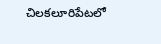చిలకలూరిపేటలో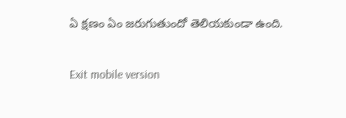ఏ క్షణం ఏం జరుగుతుందో తెలియకుండా ఉంది.

Exit mobile version